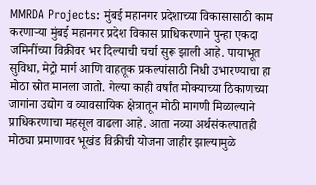MMRDA Projects: मुंबई महानगर प्रदेशाच्या विकासासाठी काम करणाऱ्या मुंबई महानगर प्रदेश विकास प्राधिकरणाने पुन्हा एकदा जमिनींच्या विक्रीवर भर दिल्याची चर्चा सुरू झाली आहे. पायाभूत सुविधा, मेट्रो मार्ग आणि वाहतूक प्रकल्पांसाठी निधी उभारण्याचा हा मोठा स्रोत मानला जातो. गेल्या काही वर्षांत मोक्याच्या ठिकाणच्या जागांना उद्योग व व्यावसायिक क्षेत्रातून मोठी मागणी मिळाल्याने प्राधिकरणाचा महसूल वाढला आहे. आता नव्या अर्थसंकल्पातही मोठ्या प्रमाणावर भूखंड विक्रीची योजना जाहीर झाल्यामुळे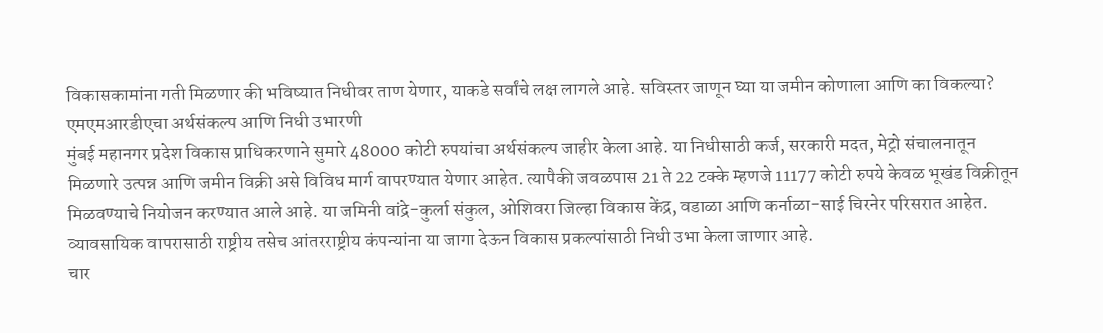विकासकामांना गती मिळणार की भविष्यात निधीवर ताण येणार, याकडे सर्वांचे लक्ष लागले आहे. सविस्तर जाणून घ्या या जमीन कोणाला आणि का विकल्या?
एमएमआरडीएचा अर्थसंकल्प आणि निधी उभारणी
मुंबई महानगर प्रदेश विकास प्राधिकरणाने सुमारे 48000 कोटी रुपयांचा अर्थसंकल्प जाहीर केला आहे. या निधीसाठी कर्ज, सरकारी मदत, मेट्रो संचालनातून मिळणारे उत्पन्न आणि जमीन विक्री असे विविध मार्ग वापरण्यात येणार आहेत. त्यापैकी जवळपास 21 ते 22 टक्के म्हणजे 11177 कोटी रुपये केवळ भूखंड विक्रीतून मिळवण्याचे नियोजन करण्यात आले आहे. या जमिनी वांद्रे-कुर्ला संकुल, ओशिवरा जिल्हा विकास केंद्र, वडाळा आणि कर्नाळा-साई चिरनेर परिसरात आहेत. व्यावसायिक वापरासाठी राष्ट्रीय तसेच आंतरराष्ट्रीय कंपन्यांना या जागा देऊन विकास प्रकल्पांसाठी निधी उभा केला जाणार आहे.
चार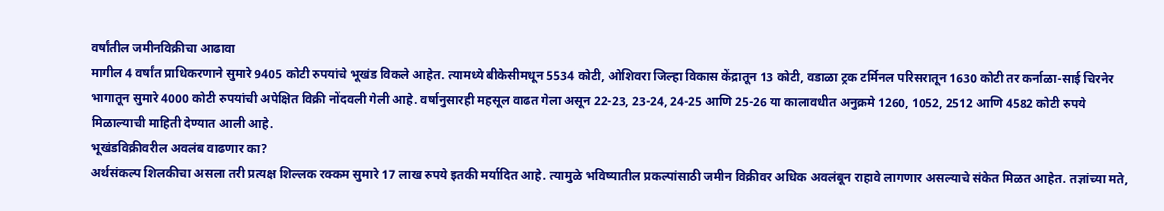वर्षांतील जमीनविक्रीचा आढावा
मागील 4 वर्षांत प्राधिकरणाने सुमारे 9405 कोटी रुपयांचे भूखंड विकले आहेत. त्यामध्ये बीकेसीमधून 5534 कोटी, ओशिवरा जिल्हा विकास केंद्रातून 13 कोटी, वडाळा ट्रक टर्मिनल परिसरातून 1630 कोटी तर कर्नाळा-साई चिरनेर भागातून सुमारे 4000 कोटी रुपयांची अपेक्षित विक्री नोंदवली गेली आहे. वर्षानुसारही महसूल वाढत गेला असून 22-23, 23-24, 24-25 आणि 25-26 या कालावधीत अनुक्रमे 1260, 1052, 2512 आणि 4582 कोटी रुपये मिळाल्याची माहिती देण्यात आली आहे.
भूखंडविक्रीवरील अवलंब वाढणार का?
अर्थसंकल्प शिलकीचा असला तरी प्रत्यक्ष शिल्लक रक्कम सुमारे 17 लाख रुपये इतकी मर्यादित आहे. त्यामुळे भविष्यातील प्रकल्पांसाठी जमीन विक्रीवर अधिक अवलंबून राहावे लागणार असल्याचे संकेत मिळत आहेत. तज्ञांच्या मते,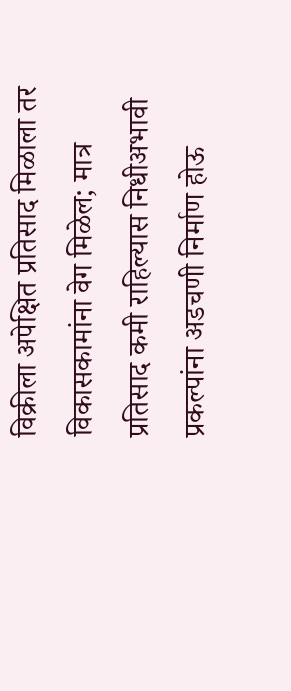विक्रीला अपेक्षित प्रतिसाद मिळाला तर विकासकामांना वेग मिळेल; मात्र प्रतिसाद कमी राहिल्यास निधीअभावी प्रकल्पांना अडचणी निर्माण होऊ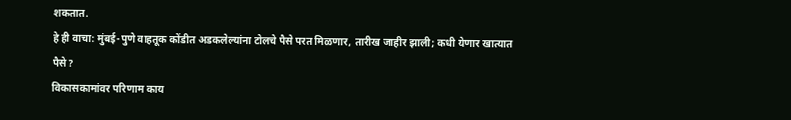शकतात.
हे ही वाचा: मुंबई-पुणे वाहतूक कोंडीत अडकलेल्यांना टोलचे पैसे परत मिळणार, तारीख जाहीर झाली; कधी येणार खात्यात पैसे?
विकासकामांवर परिणाम काय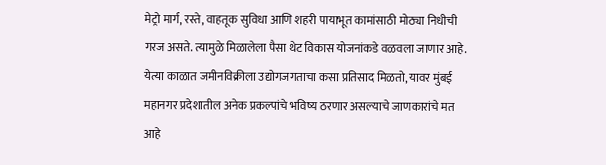मेट्रो मार्ग, रस्ते, वाहतूक सुविधा आणि शहरी पायाभूत कामांसाठी मोठ्या निधीची गरज असते. त्यामुळे मिळालेला पैसा थेट विकास योजनांकडे वळवला जाणार आहे. येत्या काळात जमीनविक्रीला उद्योगजगताचा कसा प्रतिसाद मिळतो, यावर मुंबई महानगर प्रदेशातील अनेक प्रकल्पांचे भविष्य ठरणार असल्याचे जाणकारांचे मत आहे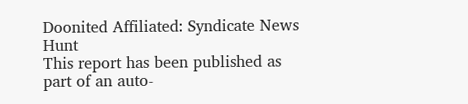Doonited Affiliated: Syndicate News Hunt
This report has been published as part of an auto-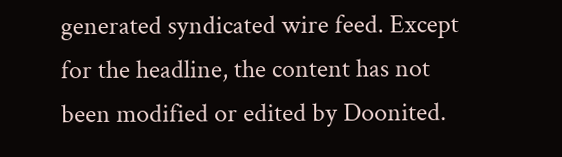generated syndicated wire feed. Except for the headline, the content has not been modified or edited by Doonited.